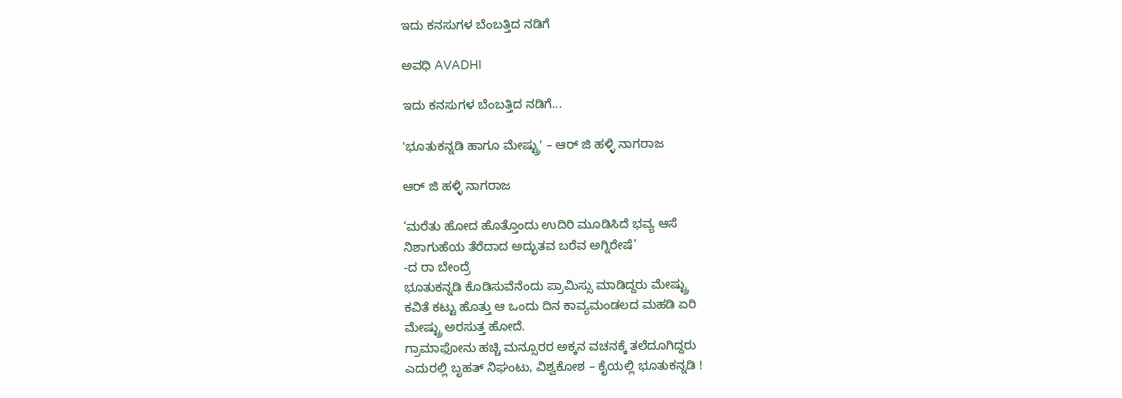ಇದು ಕನಸುಗಳ ಬೆಂಬತ್ತಿದ ನಡಿಗೆ‍

ಅವಧಿ AVADHI

ಇದು ಕನಸುಗಳ ಬೆಂಬತ್ತಿದ ನಡಿಗೆ...

'ಭೂತುಕನ್ನಡಿ ಹಾಗೂ ಮೇಷ್ಟ್ರು' – ಆರ್ ಜಿ ಹಳ್ಳಿ ನಾಗರಾಜ

ಆರ್ ಜಿ ಹಳ್ಳಿ ನಾಗರಾಜ

‘ಮರೆತು ಹೋದ ಹೊತ್ತೊಂದು ಉದಿರಿ ಮೂಡಿಸಿದೆ ಭವ್ಯ ಆಸೆ
ನಿಶಾಗುಹೆಯ ತೆರೆದಾದ ಅದ್ಭುತವ ಬರೆವ ಅಗ್ನಿರೇಷೆ’
-ದ ರಾ ಬೇಂದ್ರೆ
ಭೂತುಕನ್ನಡಿ ಕೊಡಿಸುವೆನೆಂದು ಪ್ರಾಮಿಸ್ಸು ಮಾಡಿದ್ದರು ಮೇಷ್ಟ್ರು
ಕವಿತೆ ಕಟ್ಟು ಹೊತ್ತು ಆ ಒಂದು ದಿನ ಕಾವ್ಯಮಂಡಲದ ಮಹಡಿ ಏರಿ
ಮೇಷ್ಟ್ರು ಅರಸುತ್ತ ಹೋದೆ.
ಗ್ರಾಮಾಫೋನು ಹಚ್ಚಿ ಮನ್ಸೂರರ ಅಕ್ಕನ ವಚನಕ್ಕೆ ತಲೆದೂಗಿದ್ದರು
ಎದುರಲ್ಲಿ ಬೃಹತ್ ನಿಘಂಟು, ವಿಶ್ವಕೋಶ – ಕೈಯಲ್ಲಿ ಭೂತುಕನ್ನಡಿ !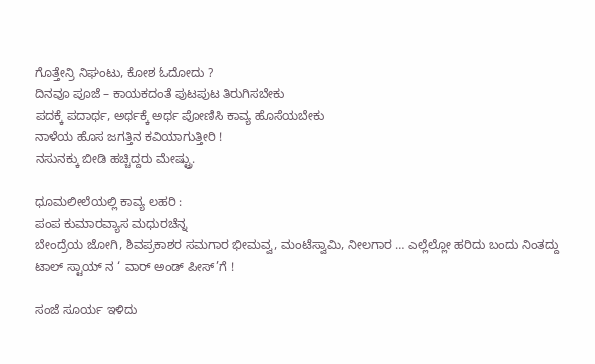ಗೊತ್ತೇನ್ರಿ ನಿಘಂಟು, ಕೋಶ ಓದೋದು ?
ದಿನವೂ ಪೂಜೆ – ಕಾಯಕದಂತೆ ಪುಟಪುಟ ತಿರುಗಿಸಬೇಕು
ಪದಕ್ಕೆ ಪದಾರ್ಥ, ಅರ್ಥಕ್ಕೆ ಅರ್ಥ ಪೋಣಿಸಿ ಕಾವ್ಯ ಹೊಸೆಯಬೇಕು
ನಾಳೆಯ ಹೊಸ ಜಗತ್ತಿನ ಕವಿಯಾಗುತ್ತೀರಿ !
ನಸುನಕ್ಕು ಬೀಡಿ ಹಚ್ಚಿದ್ದರು ಮೇಷ್ಟ್ರು.

ಧೂಮಲೀಲೆಯಲ್ಲಿ ಕಾವ್ಯ ಲಹರಿ :
ಪಂಪ ಕುಮಾರವ್ಯಾಸ ಮಧುರಚೆನ್ನ
ಬೇಂದ್ರೆಯ ಜೋಗಿ, ಶಿವಪ್ರಕಾಶರ ಸಮಗಾರ ಭೀಮವ್ವ, ಮಂಟೆಸ್ವಾಮಿ, ನೀಲಗಾರ … ಎಲ್ಲೆಲ್ಲೋ ಹರಿದು ಬಂದು ನಿಂತದ್ದು
ಟಾಲ್ ಸ್ಟಾಯ್ ನ ‘ ವಾರ್ ಅಂಡ್ ಪೀಸ್’ಗೆ !

ಸಂಜೆ ಸೂರ್ಯ ಇಳಿದು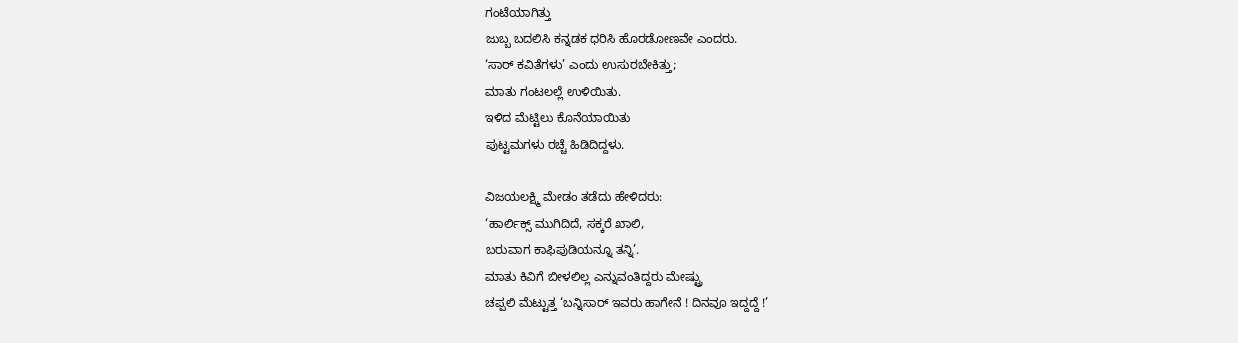ಗಂಟೆಯಾಗಿತ್ತು
ಜುಬ್ಬ ಬದಲಿಸಿ ಕನ್ನಡಕ ಧರಿಸಿ ಹೊರಡೋಣವೇ ಎಂದರು.
‘ಸಾರ್ ಕವಿತೆಗಳು’ ಎಂದು ಉಸುರಬೇಕಿತ್ತು;
ಮಾತು ಗಂಟಲಲ್ಲೆ ಉಳಿಯಿತು.
ಇಳಿದ ಮೆಟ್ಟಿಲು ಕೊನೆಯಾಯಿತು
ಪುಟ್ಟಮಗಳು ರಚ್ಚೆ ಹಿಡಿದಿದ್ದಳು.

ವಿಜಯಲಕ್ಷ್ಮಿ ಮೇಡಂ ತಡೆದು ಹೇಳಿದರು:
‘ಹಾರ್ಲಿಕ್ಸ್ ಮುಗಿದಿದೆ, ಸಕ್ಕರೆ ಖಾಲಿ,
ಬರುವಾಗ ಕಾಫಿಪುಡಿಯನ್ನೂ ತನ್ನಿ’.
ಮಾತು ಕಿವಿಗೆ ಬೀಳಲಿಲ್ಲ ಎನ್ನುವಂತಿದ್ದರು ಮೇಷ್ಟ್ರು
ಚಪ್ಪಲಿ ಮೆಟ್ಟುತ್ತ ‘ಬನ್ನಿಸಾರ್ ಇವರು ಹಾಗೇನೆ ! ದಿನವೂ ಇದ್ದದ್ದೆ !’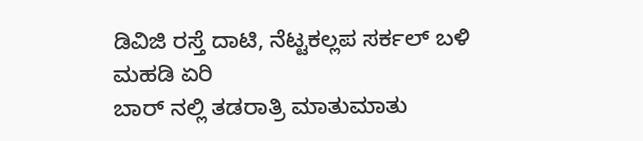ಡಿವಿಜಿ ರಸ್ತೆ ದಾಟಿ, ನೆಟ್ಟಕಲ್ಲಪ ಸರ್ಕಲ್ ಬಳಿ ಮಹಡಿ ಏರಿ
ಬಾರ್ ನಲ್ಲಿ ತಡರಾತ್ರಿ ಮಾತುಮಾತು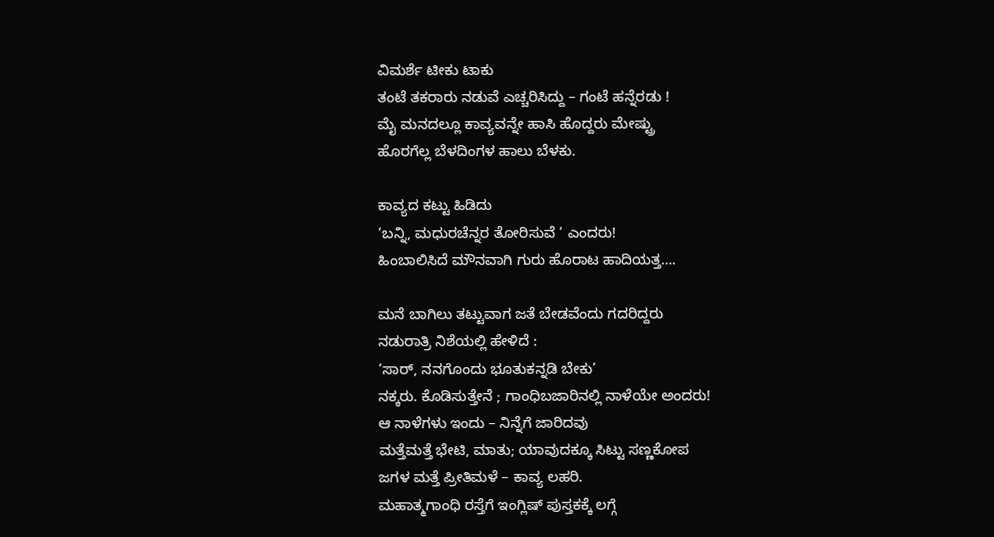ವಿಮರ್ಶೆ ಟೀಕು ಟಾಕು
ತಂಟೆ ತಕರಾರು ನಡುವೆ ಎಚ್ಚರಿಸಿದ್ದು – ಗಂಟೆ ಹನ್ನೆರಡು !
ಮೈ ಮನದಲ್ಲೂ ಕಾವ್ಯವನ್ನೇ ಹಾಸಿ ಹೊದ್ದರು ಮೇಷ್ಟ್ರು
ಹೊರಗೆಲ್ಲ ಬೆಳದಿಂಗಳ ಹಾಲು ಬೆಳಕು.

ಕಾವ್ಯದ ಕಟ್ಟು ಹಿಡಿದು
‘ಬನ್ನಿ, ಮಧುರಚೆನ್ನರ ತೋರಿಸುವೆ ‘ ಎಂದರು!
ಹಿಂಬಾಲಿಸಿದೆ ಮೌನವಾಗಿ ಗುರು ಹೊರಾಟ ಹಾದಿಯತ್ತ….

ಮನೆ ಬಾಗಿಲು ತಟ್ಟುವಾಗ ಜತೆ ಬೇಡವೆಂದು ಗದರಿದ್ದರು
ನಡುರಾತ್ರಿ ನಿಶೆಯಲ್ಲಿ ಹೇಳಿದೆ :
‘ಸಾರ್, ನನಗೊಂದು ಭೂತುಕನ್ನಡಿ ಬೇಕು’
ನಕ್ಕರು. ಕೊಡಿಸುತ್ತೇನೆ ; ಗಾಂಧಿಬಜಾರಿನಲ್ಲಿ ನಾಳೆಯೇ ಅಂದರು!
ಆ ನಾಳೆಗಳು ಇಂದು – ನಿನ್ನೆಗೆ ಜಾರಿದವು
ಮತ್ತೆಮತ್ತೆ ಭೇಟಿ, ಮಾತು; ಯಾವುದಕ್ಕೂ ಸಿಟ್ಟು ಸಣ್ಣಕೋಪ
ಜಗಳ ಮತ್ತೆ ಪ್ರೀತಿಮಳೆ – ಕಾವ್ಯ ಲಹರಿ.
ಮಹಾತ್ಮಗಾಂಧಿ ರಸ್ತೆಗೆ ಇಂಗ್ಲಿಷ್ ಪುಸ್ತಕಕ್ಕೆ ಲಗ್ಗೆ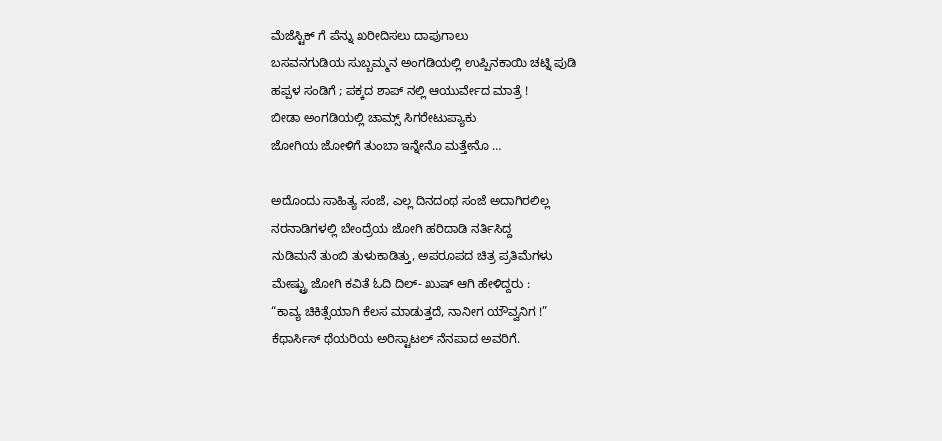ಮೆಜೆಸ್ಟಿಕ್ ಗೆ ಪೆನ್ನು ಖರೀದಿಸಲು ದಾಪುಗಾಲು
ಬಸವನಗುಡಿಯ ಸುಬ್ಬಮ್ಮನ ಅಂಗಡಿಯಲ್ಲಿ ಉಪ್ಪಿನಕಾಯಿ ಚಟ್ನಿ ಪುಡಿ
ಹಪ್ಪಳ ಸಂಡಿಗೆ ; ಪಕ್ಕದ ಶಾಪ್ ನಲ್ಲಿ ಆಯುರ್ವೇದ ಮಾತ್ರೆ !
ಬೀಡಾ ಅಂಗಡಿಯಲ್ಲಿ ಚಾಮ್ಸ್ ಸಿಗರೇಟುಪ್ಯಾಕು
ಜೋಗಿಯ ಜೋಳಿಗೆ ತುಂಬಾ ಇನ್ನೇನೊ ಮತ್ತೇನೊ …

ಅದೊಂದು ಸಾಹಿತ್ಯ ಸಂಜೆ, ಎಲ್ಲ ದಿನದಂಥ ಸಂಜೆ ಅದಾಗಿರಲಿಲ್ಲ
ನರನಾಡಿಗಳಲ್ಲಿ ಬೇಂದ್ರೆಯ ಜೋಗಿ ಹರಿದಾಡಿ ನರ್ತಿಸಿದ್ದ
ನುಡಿಮನೆ ತುಂಬಿ ತುಳುಕಾಡಿತ್ತು, ಅಪರೂಪದ ಚಿತ್ರ ಪ್ರತಿಮೆಗಳು
ಮೇಷ್ಟ್ರು ಜೋಗಿ ಕವಿತೆ ಓದಿ ದಿಲ್- ಖುಷ್ ಆಗಿ ಹೇಳಿದ್ದರು :
“ಕಾವ್ಯ ಚಿಕಿತ್ಸೆಯಾಗಿ ಕೆಲಸ ಮಾಡುತ್ತದೆ, ನಾನೀಗ ಯೌವ್ವನಿಗ !”
ಕೆಥಾರ್ಸಿಸ್ ಥೆಯರಿಯ ಅರಿಸ್ಟಾಟಲ್ ನೆನಪಾದ ಅವರಿಗೆ.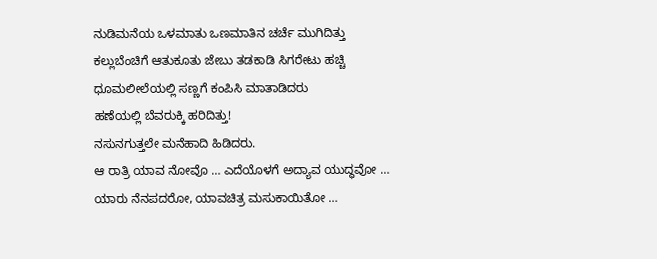ನುಡಿಮನೆಯ ಒಳಮಾತು ಒಣಮಾತಿನ ಚರ್ಚೆ ಮುಗಿದಿತ್ತು
ಕಲ್ಲುಬೆಂಚಿಗೆ ಆತುಕೂತು ಜೇಬು ತಡಕಾಡಿ ಸಿಗರೇಟು ಹಚ್ಚಿ
ಧೂಮಲೀಲೆಯಲ್ಲಿ ಸಣ್ಣಗೆ ಕಂಪಿಸಿ ಮಾತಾಡಿದರು
ಹಣೆಯಲ್ಲಿ ಬೆವರುಕ್ಕಿ ಹರಿದಿತ್ತು!
ನಸುನಗುತ್ತಲೇ ಮನೆಹಾದಿ ಹಿಡಿದರು.
ಆ ರಾತ್ರಿ ಯಾವ ನೋವೊ … ಎದೆಯೊಳಗೆ ಅದ್ಯಾವ ಯುದ್ಧವೋ …
ಯಾರು ನೆನಪದರೋ, ಯಾವಚಿತ್ರ ಮಸುಕಾಯಿತೋ …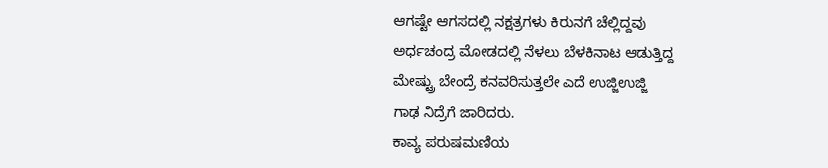ಆಗಷ್ಟೇ ಆಗಸದಲ್ಲಿ ನಕ್ಷತ್ರಗಳು ಕಿರುನಗೆ ಚೆಲ್ಲಿದ್ದವು
ಅರ್ಧಚಂದ್ರ ಮೋಡದಲ್ಲಿ ನೆಳಲು ಬೆಳಕಿನಾಟ ಆಡುತ್ತಿದ್ದ
ಮೇಷ್ಟ್ರು ಬೇಂದ್ರೆ ಕನವರಿಸುತ್ತಲೇ ಎದೆ ಉಜ್ಜಿಉಜ್ಜಿ
ಗಾಢ ನಿದ್ರೆಗೆ ಜಾರಿದರು.
ಕಾವ್ಯ ಪರುಷಮಣಿಯ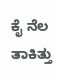ಕೈ ನೆಲ ತಾಕಿತ್ತು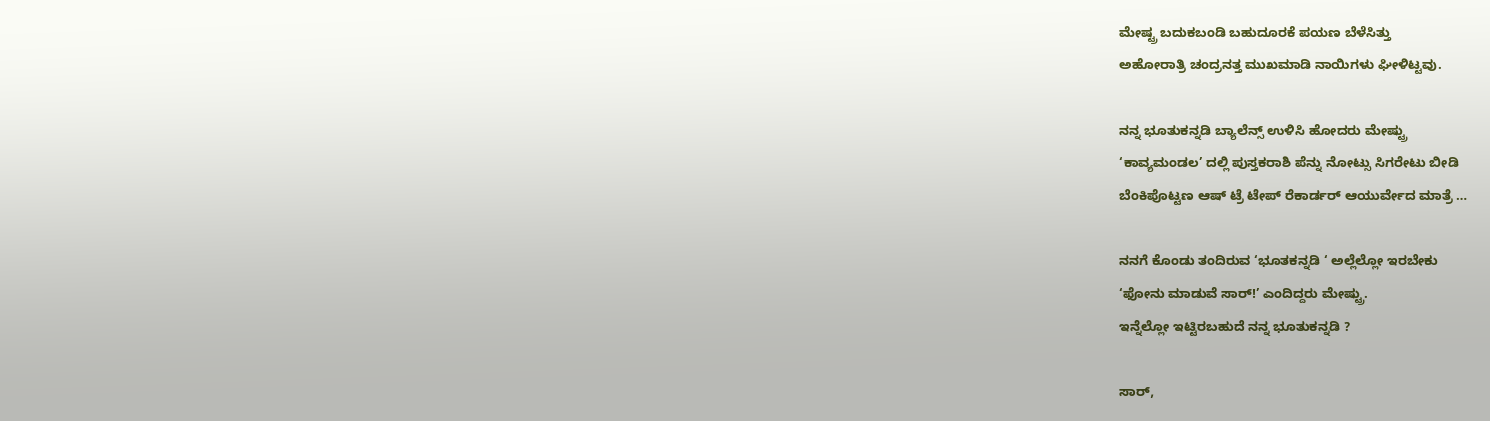ಮೇಷ್ಟ್ರ ಬದುಕಬಂಡಿ ಬಹುದೂರಕೆ ಪಯಣ ಬೆಳೆಸಿತ್ತು
ಅಹೋರಾತ್ರಿ ಚಂದ್ರನತ್ತ ಮುಖಮಾಡಿ ನಾಯಿಗಳು ಘೀಳಿಟ್ಟವು.

ನನ್ನ ಭೂತುಕನ್ನಡಿ ಬ್ಯಾಲೆನ್ಸ್ ಉಳಿಸಿ ಹೋದರು ಮೇಷ್ಟ್ರು
‘ಕಾವ್ಯಮಂಡಲ’ ದಲ್ಲಿ ಪುಸ್ತಕರಾಶಿ ಪೆನ್ನು ನೋಟ್ಸು ಸಿಗರೇಟು ಬೀಡಿ
ಬೆಂಕಿಪೊಟ್ಟಣ ಆಷ್ ಟ್ರೆ ಟೇಪ್ ರೆಕಾರ್ಡರ್ ಆಯುರ್ವೇದ ಮಾತ್ರೆ …

ನನಗೆ ಕೊಂಡು ತಂದಿರುವ ‘ಭೂತಕನ್ನಡಿ ‘ ಅಲ್ಲೆಲ್ಲೋ ಇರಬೇಕು
‘ಫೋನು ಮಾಡುವೆ ಸಾರ್!’ ಎಂದಿದ್ದರು ಮೇಷ್ಟ್ರು.
ಇನ್ನೆಲ್ಲೋ ಇಟ್ಟಿರಬಹುದೆ ನನ್ನ ಭೂತುಕನ್ನಡಿ ?

ಸಾರ್,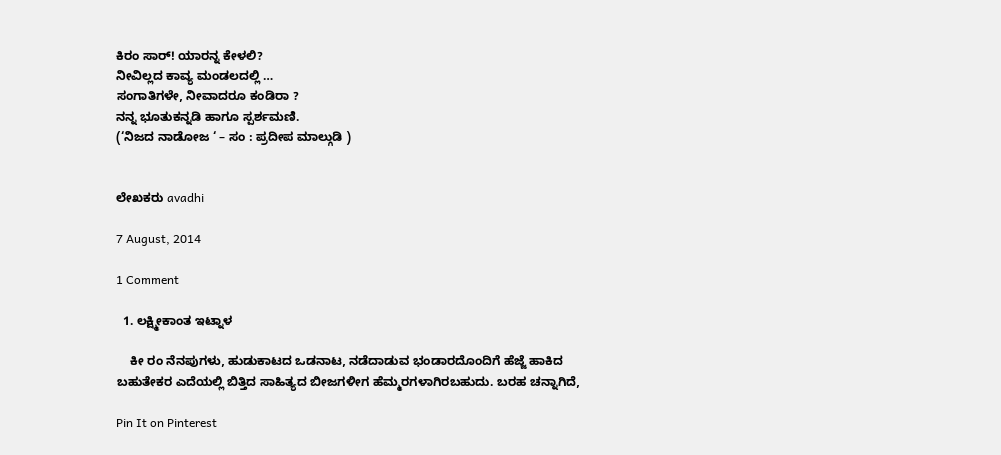ಕಿರಂ ಸಾರ್! ಯಾರನ್ನ ಕೇಳಲಿ?
ನೀವಿಲ್ಲದ ಕಾವ್ಯ ಮಂಡಲದಲ್ಲಿ …
ಸಂಗಾತಿಗಳೇ, ನೀವಾದರೂ ಕಂಡಿರಾ ?
ನನ್ನ ಭೂತುಕನ್ನಡಿ ಹಾಗೂ ಸ್ಪರ್ಶಮಣಿ.
(‘ನಿಜದ ನಾಡೋಜ ‘ – ಸಂ : ಪ್ರದೀಪ ಮಾಲ್ಗುಡಿ )


ಲೇಖಕರು avadhi

7 August, 2014

1 Comment

  1. ಲಕ್ಷ್ಮೀಕಾಂತ ಇಟ್ನಾಳ

    ಕೀ ರಂ ನೆನಪುಗಳು, ಹುಡುಕಾಟದ ಒಡನಾಟ, ನಡೆದಾಡುವ ಭಂಡಾರದೊಂದಿಗೆ ಹೆಜ್ಜೆ ಹಾಕಿದ ಬಹುತೇಕರ ಎದೆಯಲ್ಲಿ ಬಿತ್ತಿದ ಸಾಹಿತ್ಯದ ಬೀಜಗಳೀಗ ಹೆಮ್ಮರಗಳಾಗಿರಬಹುದು. ಬರಹ ಚನ್ನಾಗಿದೆ,

Pin It on Pinterest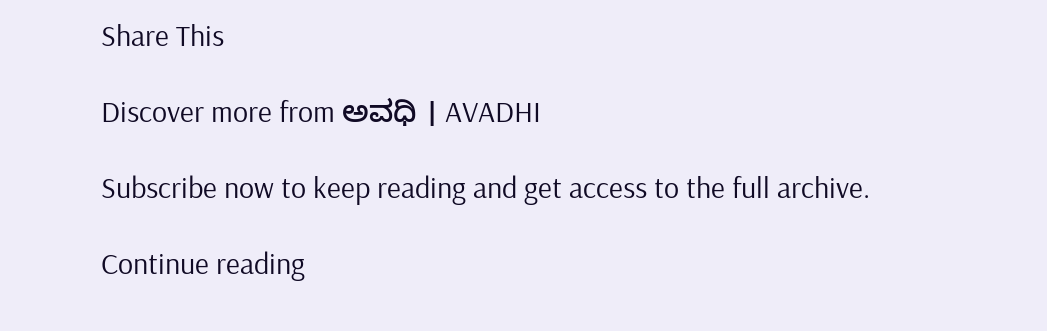Share This

Discover more from ಅವಧಿ । AVADHI

Subscribe now to keep reading and get access to the full archive.

Continue reading